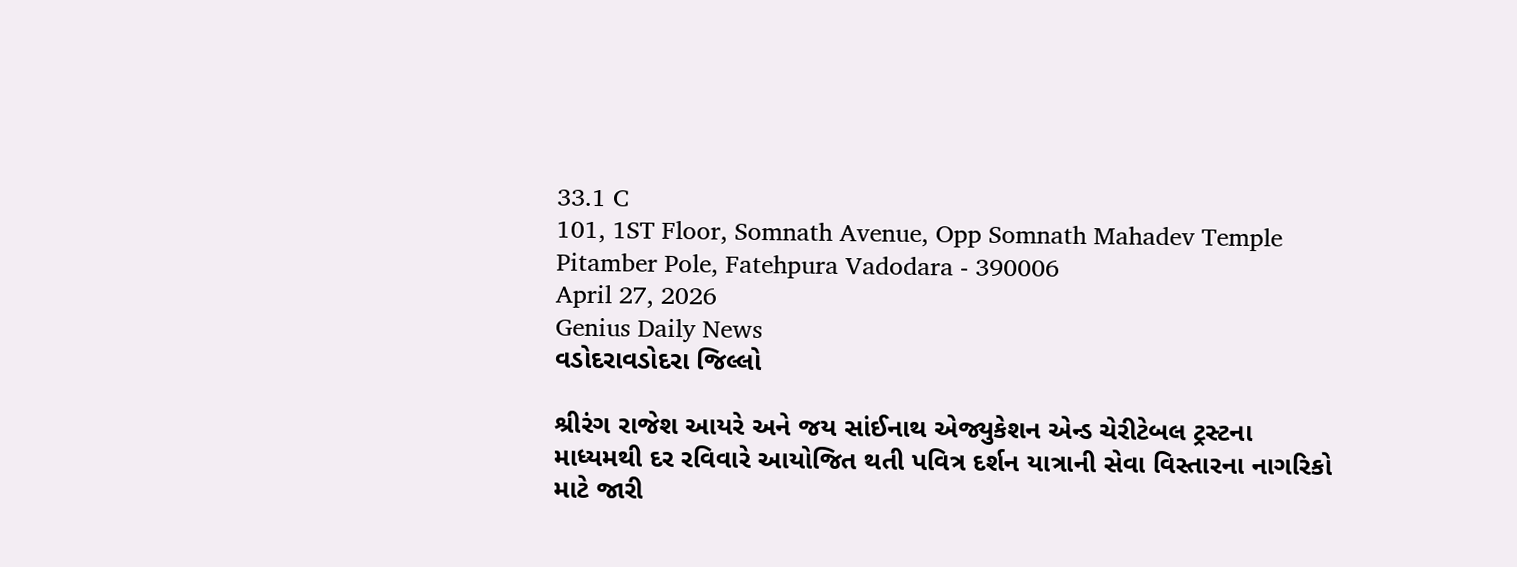33.1 C
101, 1ST Floor, Somnath Avenue, Opp Somnath Mahadev Temple Pitamber Pole, Fatehpura Vadodara - 390006
April 27, 2026
Genius Daily News
વડોદરાવડોદરા જિલ્લો

શ્રીરંગ રાજેશ આયરે અને જય સાંઈનાથ એજ્યુકેશન એન્ડ ચેરીટેબલ ટ્રસ્ટના માધ્યમથી દર રવિવારે આયોજિત થતી પવિત્ર દર્શન યાત્રાની સેવા વિસ્તારના નાગરિકો માટે જારી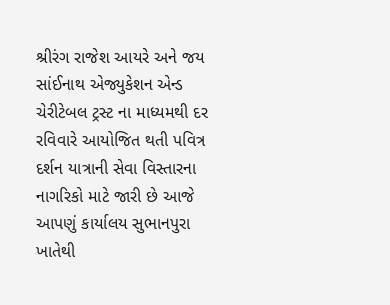શ્રીરંગ રાજેશ આયરે અને જય સાંઈનાથ એજ્યુકેશન એન્ડ ચેરીટેબલ ટ્રસ્ટ ના માધ્યમથી દર રવિવારે આયોજિત થતી પવિત્ર દર્શન યાત્રાની સેવા વિસ્તારના નાગરિકો માટે જારી છે આજે આપણું કાર્યાલય સુભાનપુરા ખાતેથી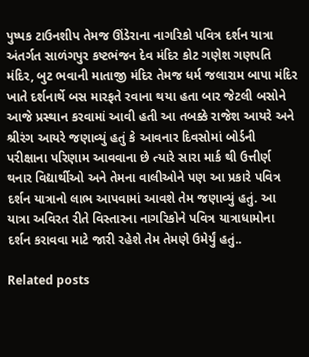પુષ્પક ટાઉનશીપ તેમજ ઊંડેરાના નાગરિકો પવિત્ર દર્શન યાત્રા અંતર્ગત સાળંગપુર કષ્ટભંજન દેવ મંદિર કોટ ગણેશ ગણપતિ મંદિર, બુટ ભવાની માતાજી મંદિર તેમજ ધર્મ જલારામ બાપા મંદિર ખાતે દર્શનાર્થે બસ મારફતે રવાના થયા હતા બાર જેટલી બસોને આજે પ્રસ્થાન કરવામાં આવી હતી આ તબક્કે રાજેશ આયરે અને શ્રીરંગ આયરે જણાવ્યું હતું કે આવનાર દિવસોમાં બોર્ડની પરીક્ષાના પરિણામ આવવાના છે ત્યારે સારા માર્ક થી ઉત્તીર્ણ થનાર વિદ્યાર્થીઓ અને તેમના વાલીઓને પણ આ પ્રકારે પવિત્ર દર્શન યાત્રાનો લાભ આપવામાં આવશે તેમ જણાવ્યું હતું. આ યાત્રા અવિરત રીતે વિસ્તારના નાગરિકોને પવિત્ર યાત્રાધામોના દર્શન કરાવવા માટે જારી રહેશે તેમ તેમણે ઉમેર્યું હતું..

Related posts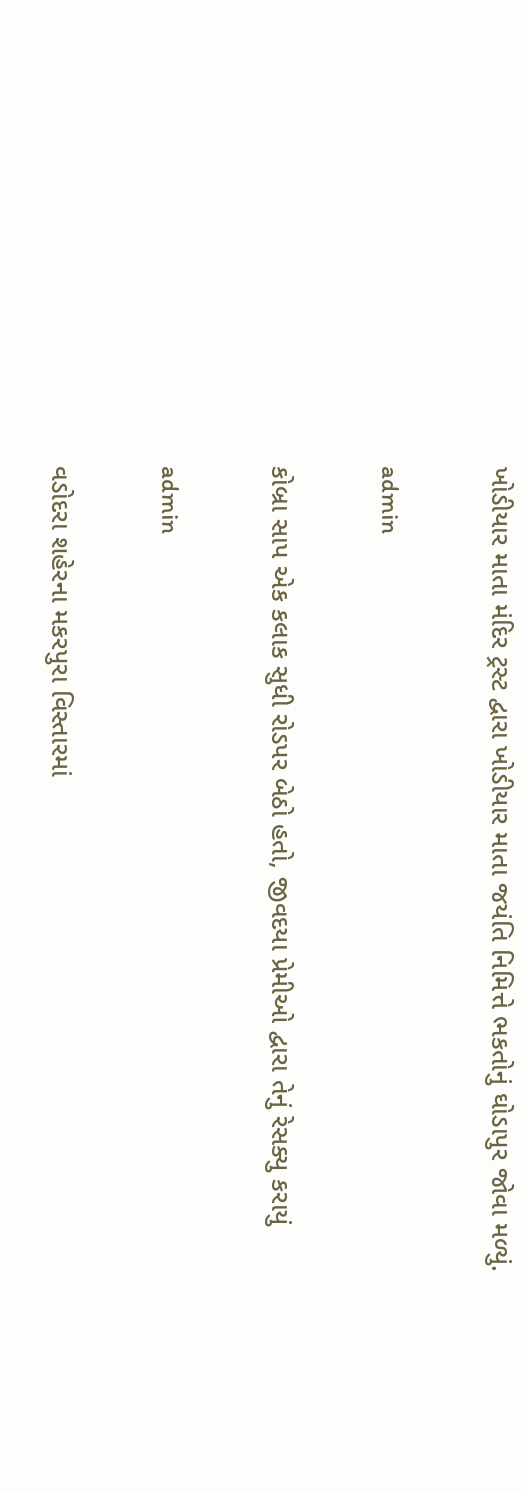ખોડીયાર માતા મંદિર ટ્રસ્ટ દ્વારા ખોડીયાર માતા જયંતિ નિમિત્તે ભકતોનું ઘોડાપુર જોવા મળ્યું.

admin

કોબ્રા સાપ એક કલાક સુધી રોડપર બેઠો હતો, જીવદયા પ્રેમીઓ દ્વારા તેનું રેસક્યુ કરાયું

admin

વડોદરા શહેરના મકરપુરા વિસ્તારમાં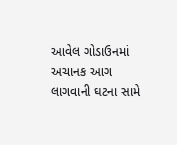આવેલ ગોડાઉનમાં અચાનક આગ લાગવાની ઘટના સામે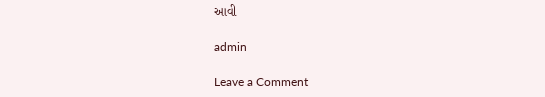આવી

admin

Leave a Comment